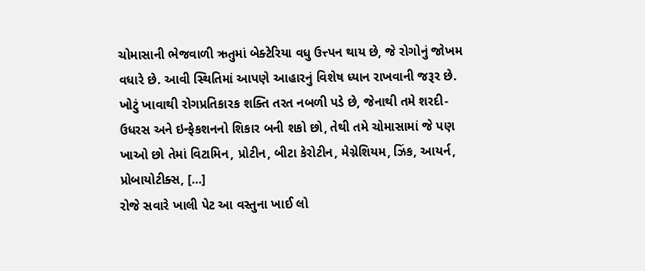ચોમાસાની ભેજવાળી ઋતુમાં બેક્ટેરિયા વધુ ઉત્ત્પન થાય છે, જે રોગોનું જોખમ વધારે છે. આવી સ્થિતિમાં આપણે આહારનું વિશેષ ધ્યાન રાખવાની જરૂર છે. ખોટું ખાવાથી રોગપ્રતિકારક શક્તિ તરત નબળી પડે છે, જેનાથી તમે શરદી-ઉધરસ અને ઇન્ફેકશનનો શિકાર બની શકો છો, તેથી તમે ચોમાસામાં જે પણ ખાઓ છો તેમાં વિટામિન, પ્રોટીન, બીટા કેરોટીન, મેગ્નેશિયમ, ઝિંક, આયર્ન, પ્રોબાયોટીક્સ, […]
રોજે સવારે ખાલી પેટ આ વસ્તુના ખાઈ લો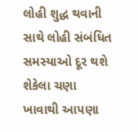લોહી શુદ્ધ થવાની સાથે લોહી સંબંધિત સમસ્યાઓ દૂર થશે
શેકેલા ચણા ખાવાથી આપણા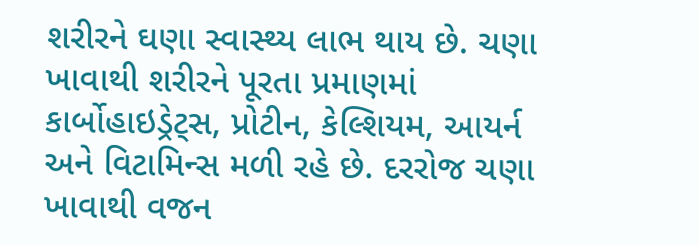શરીરને ઘણા સ્વાસ્થ્ય લાભ થાય છે. ચણા ખાવાથી શરીરને પૂરતા પ્રમાણમાં કાર્બોહાઇડ્રેટ્સ, પ્રોટીન, કેલ્શિયમ, આયર્ન અને વિટામિન્સ મળી રહે છે. દરરોજ ચણા ખાવાથી વજન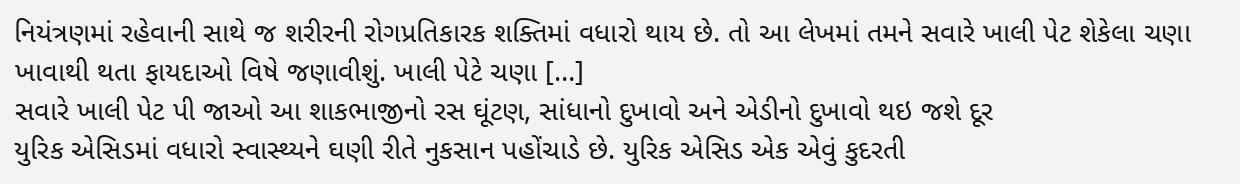નિયંત્રણમાં રહેવાની સાથે જ શરીરની રોગપ્રતિકારક શક્તિમાં વધારો થાય છે. તો આ લેખમાં તમને સવારે ખાલી પેટ શેકેલા ચણા ખાવાથી થતા ફાયદાઓ વિષે જણાવીશું. ખાલી પેટે ચણા […]
સવારે ખાલી પેટ પી જાઓ આ શાકભાજીનો રસ ઘૂંટણ, સાંધાનો દુખાવો અને એડીનો દુખાવો થઇ જશે દૂર
યુરિક એસિડમાં વધારો સ્વાસ્થ્યને ઘણી રીતે નુકસાન પહોંચાડે છે. યુરિક એસિડ એક એવું કુદરતી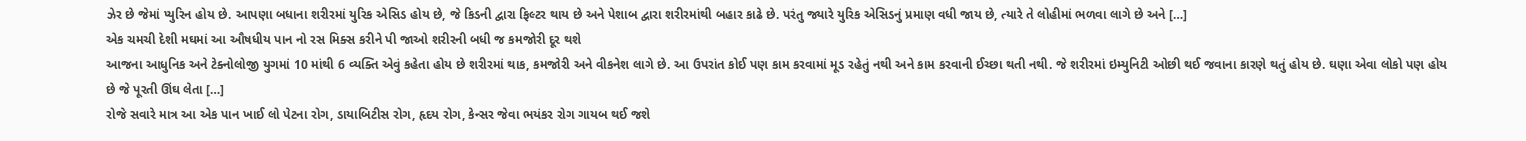ઝેર છે જેમાં પ્યુરિન હોય છે. આપણા બધાના શરીરમાં યુરિક એસિડ હોય છે, જે કિડની દ્વારા ફિલ્ટર થાય છે અને પેશાબ દ્વારા શરીરમાંથી બહાર કાઢે છે. પરંતુ જ્યારે યુરિક એસિડનું પ્રમાણ વધી જાય છે, ત્યારે તે લોહીમાં ભળવા લાગે છે અને […]
એક ચમચી દેશી મઘમાં આ ઔષધીય પાન નો રસ મિક્સ કરીને પી જાઓ શરીરની બધી જ કમજોરી દૂર થશે
આજના આધુનિક અને ટેક્નોલોજી યુગમાં 10 માંથી 6 વ્યક્તિ એવું કહેતા હોય છે શરીરમાં થાક, કમજોરી અને વીકનેશ લાગે છે. આ ઉપરાંત કોઈ પણ કામ કરવામાં મૂડ રહેતું નથી અને કામ કરવાની ઈચ્છા થતી નથી. જે શરીરમાં ઇમ્યુનિટી ઓછી થઈ જવાના કારણે થતું હોય છે. ઘણા એવા લોકો પણ હોય છે જે પૂરતી ઊંઘ લેતા […]
રોજે સવારે માત્ર આ એક પાન ખાઈ લો પેટના રોગ, ડાયાબિટીસ રોગ, હૃદય રોગ, કેન્સર જેવા ભયંકર રોગ ગાયબ થઈ જશે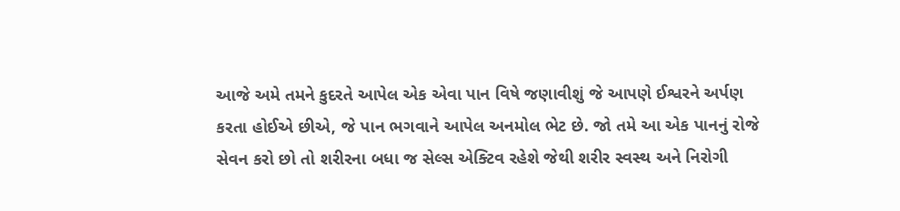આજે અમે તમને કુદરતે આપેલ એક એવા પાન વિષે જણાવીશું જે આપણે ઈશ્વરને અર્પણ કરતા હોઈએ છીએ, જે પાન ભગવાને આપેલ અનમોલ ભેટ છે. જો તમે આ એક પાનનું રોજે સેવન કરો છો તો શરીરના બધા જ સેલ્સ એક્ટિવ રહેશે જેથી શરીર સ્વસ્થ અને નિરોગી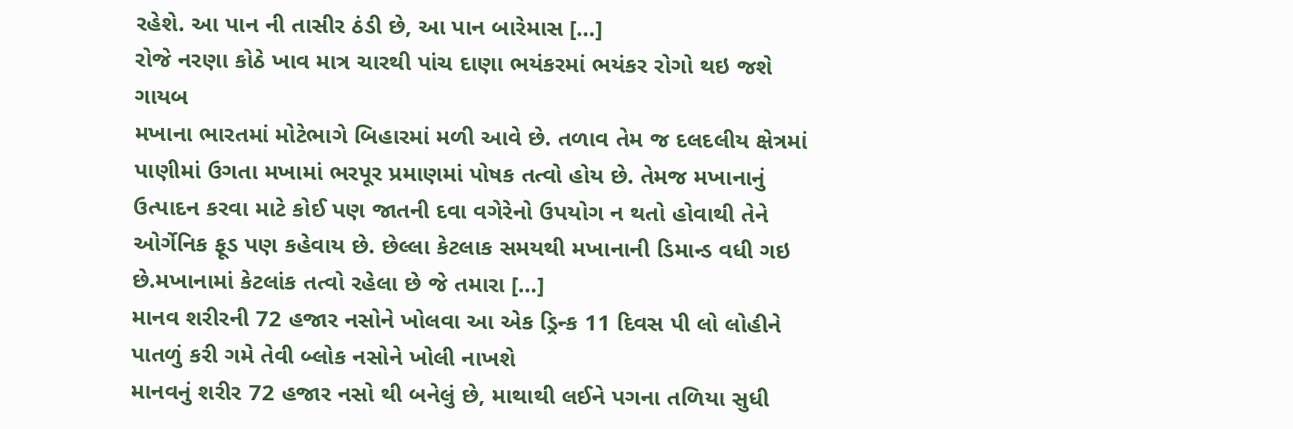રહેશે. આ પાન ની તાસીર ઠંડી છે, આ પાન બારેમાસ […]
રોજે નરણા કોઠે ખાવ માત્ર ચારથી પાંચ દાણા ભયંકરમાં ભયંકર રોગો થઇ જશે ગાયબ
મખાના ભારતમાં મોટેભાગે બિહારમાં મળી આવે છે. તળાવ તેમ જ દલદલીય ક્ષેત્રમાં પાણીમાં ઉગતા મખામાં ભરપૂર પ્રમાણમાં પોષક તત્વો હોય છે. તેમજ મખાનાનું ઉત્પાદન કરવા માટે કોઈ પણ જાતની દવા વગેરેનો ઉપયોગ ન થતો હોવાથી તેને ઓર્ગેનિક ફૂડ પણ કહેવાય છે. છેલ્લા કેટલાક સમયથી મખાનાની ડિમાન્ડ વધી ગઇ છે.મખાનામાં કેટલાંક તત્વો રહેલા છે જે તમારા […]
માનવ શરીરની 72 હજાર નસોને ખોલવા આ એક ડ્રિન્ક 11 દિવસ પી લો લોહીને પાતળું કરી ગમે તેવી બ્લોક નસોને ખોલી નાખશે
માનવનું શરીર 72 હજાર નસો થી બનેલું છે, માથાથી લઈને પગના તળિયા સુધી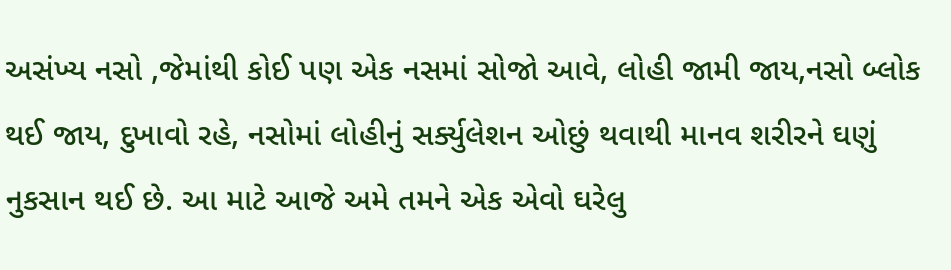અસંખ્ય નસો ,જેમાંથી કોઈ પણ એક નસમાં સોજો આવે, લોહી જામી જાય,નસો બ્લોક થઈ જાય, દુખાવો રહે, નસોમાં લોહીનું સર્ક્યુલેશન ઓછું થવાથી માનવ શરીરને ઘણું નુકસાન થઈ છે. આ માટે આજે અમે તમને એક એવો ઘરેલુ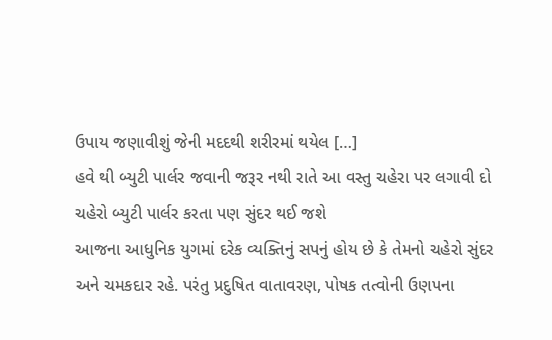ઉપાય જણાવીશું જેની મદદથી શરીરમાં થયેલ […]
હવે થી બ્યુટી પાર્લર જવાની જરૂર નથી રાતે આ વસ્તુ ચહેરા પર લગાવી દો ચહેરો બ્યુટી પાર્લર કરતા પણ સુંદર થઈ જશે
આજના આધુનિક યુગમાં દરેક વ્યક્તિનું સપનું હોય છે કે તેમનો ચહેરો સુંદર અને ચમકદાર રહે. પરંતુ પ્રદુષિત વાતાવરણ, પોષક તત્વોની ઉણપના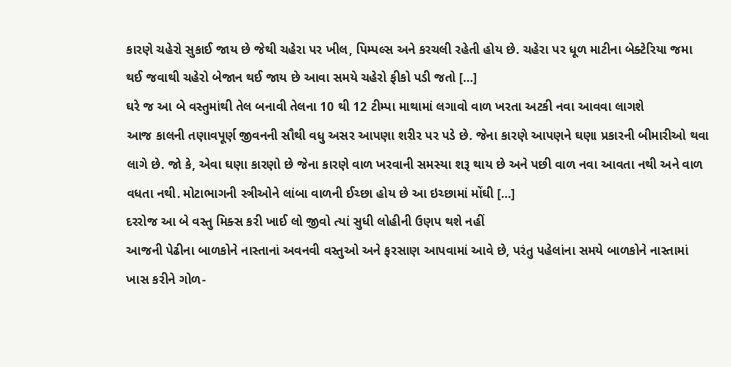કારણે ચહેરો સુકાઈ જાય છે જેથી ચહેરા પર ખીલ, પિમ્પલ્સ અને કરચલી રહેતી હોય છે. ચહેરા પર ધૂળ માટીના બેક્ટેરિયા જમા થઈ જવાથી ચહેરો બેજાન થઈ જાય છે આવા સમયે ચહેરો ફીકો પડી જતો […]
ઘરે જ આ બે વસ્તુમાંથી તેલ બનાવી તેલના 10 થી 12 ટીમ્પા માથામાં લગાવો વાળ ખરતા અટકી નવા આવવા લાગશે
આજ કાલની તણાવપૂર્ણ જીવનની સૌથી વધુ અસર આપણા શરીર પર પડે છે. જેના કારણે આપણને ઘણા પ્રકારની બીમારીઓ થવા લાગે છે. જો કે, એવા ઘણા કારણો છે જેના કારણે વાળ ખરવાની સમસ્યા શરૂ થાય છે અને પછી વાળ નવા આવતા નથી અને વાળ વધતા નથી. મોટાભાગની સ્ત્રીઓને લાંબા વાળની ઈચ્છા હોય છે આ ઇચ્છામાં મોંઘી […]
દરરોજ આ બે વસ્તુ મિક્સ કરી ખાઈ લો જીવો ત્યાં સુધી લોહીની ઉણપ થશે નહીં
આજની પેઢીના બાળકોને નાસ્તાનાં અવનવી વસ્તુઓ અને ફરસાણ આપવામાં આવે છે, પરંતુ પહેલાંના સમયે બાળકોને નાસ્તામાં ખાસ કરીને ગોળ-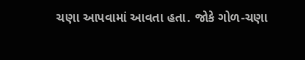ચણા આપવામાં આવતા હતા. જોકે ગોળ-ચણા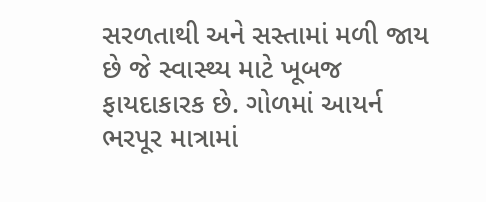સરળતાથી અને સસ્તામાં મળી જાય છે જે સ્વાસ્થ્ય માટે ખૂબજ ફાયદાકારક છે. ગોળમાં આયર્ન ભરપૂર માત્રામાં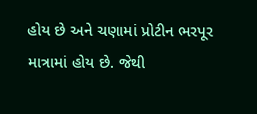હોય છે અને ચણામાં પ્રોટીન ભરપૂર માત્રામાં હોય છે. જેથી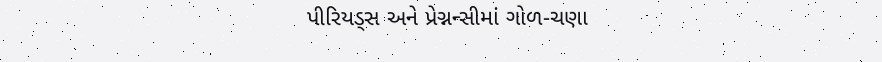પીરિયડ્સ અને પ્રેગ્નન્સીમાં ગોળ-ચણા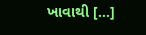ખાવાથી […]